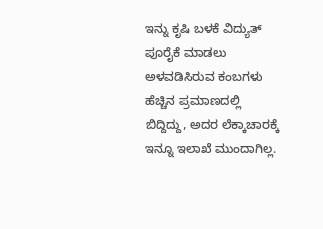ಇನ್ನು ಕೃಷಿ ಬಳಕೆ ವಿದ್ಯುತ್ ಪೂರೈಕೆ ಮಾಡಲು ಅಳವಡಿಸಿರುವ ಕಂಬಗಳು ಹೆಚ್ಚಿನ ಪ್ರಮಾಣದಲ್ಲಿ ಬಿದ್ದಿದ್ದು, ಅದರ ಲೆಕ್ಕಾಚಾರಕ್ಕೆ ಇನ್ನೂ ಇಲಾಖೆ ಮುಂದಾಗಿಲ್ಲ.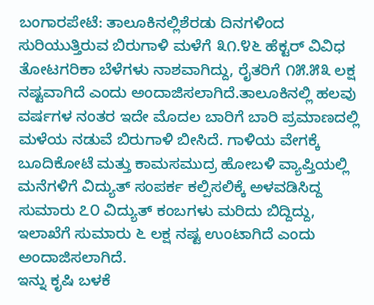ಬಂಗಾರಪೇಟೆ: ತಾಲೂಕಿನಲ್ಲಿಶೆರಡು ದಿನಗಳಿಂದ ಸುರಿಯುತ್ತಿರುವ ಬಿರುಗಾಳಿ ಮಳೆಗೆ ೩೧.೪೬ ಹೆಕ್ಟರ್ ವಿವಿಧ ತೋಟಗರಿಕಾ ಬೆಳೆಗಳು ನಾಶವಾಗಿದ್ದು, ರೈತರಿಗೆ ೧೫.೫೩ ಲಕ್ಷ ನಷ್ಟವಾಗಿದೆ ಎಂದು ಅಂದಾಜಿಸಲಾಗಿದೆ.ತಾಲೂಕಿನಲ್ಲಿ ಹಲವು ವರ್ಷಗಳ ನಂತರ ಇದೇ ಮೊದಲ ಬಾರಿಗೆ ಬಾರಿ ಪ್ರಮಾಣದಲ್ಲಿ ಮಳೆಯ ನಡುವೆ ಬಿರುಗಾಳಿ ಬೀಸಿದೆ. ಗಾಳಿಯ ವೇಗಕ್ಕೆ ಬೂದಿಕೋಟೆ ಮತ್ತು ಕಾಮಸಮುದ್ರ ಹೋಬಳಿ ವ್ಯಾಪ್ತಿಯಲ್ಲಿ ಮನೆಗಳಿಗೆ ವಿದ್ಯುತ್ ಸಂಪರ್ಕ ಕಲ್ಪಿಸಲಿಕ್ಕೆ ಅಳವಡಿಸಿದ್ದ ಸುಮಾರು ೭೦ ವಿದ್ಯುತ್ ಕಂಬಗಳು ಮರಿದು ಬಿದ್ದಿದ್ದು, ಇಲಾಖೆಗೆ ಸುಮಾರು ೬ ಲಕ್ಷ ನಷ್ಟ ಉಂಟಾಗಿದೆ ಎಂದು ಅಂದಾಜಿಸಲಾಗಿದೆ.
ಇನ್ನು ಕೃಷಿ ಬಳಕೆ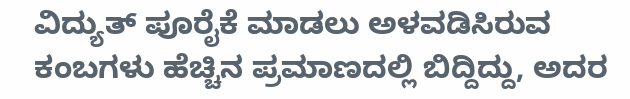ವಿದ್ಯುತ್ ಪೂರೈಕೆ ಮಾಡಲು ಅಳವಡಿಸಿರುವ ಕಂಬಗಳು ಹೆಚ್ಚಿನ ಪ್ರಮಾಣದಲ್ಲಿ ಬಿದ್ದಿದ್ದು, ಅದರ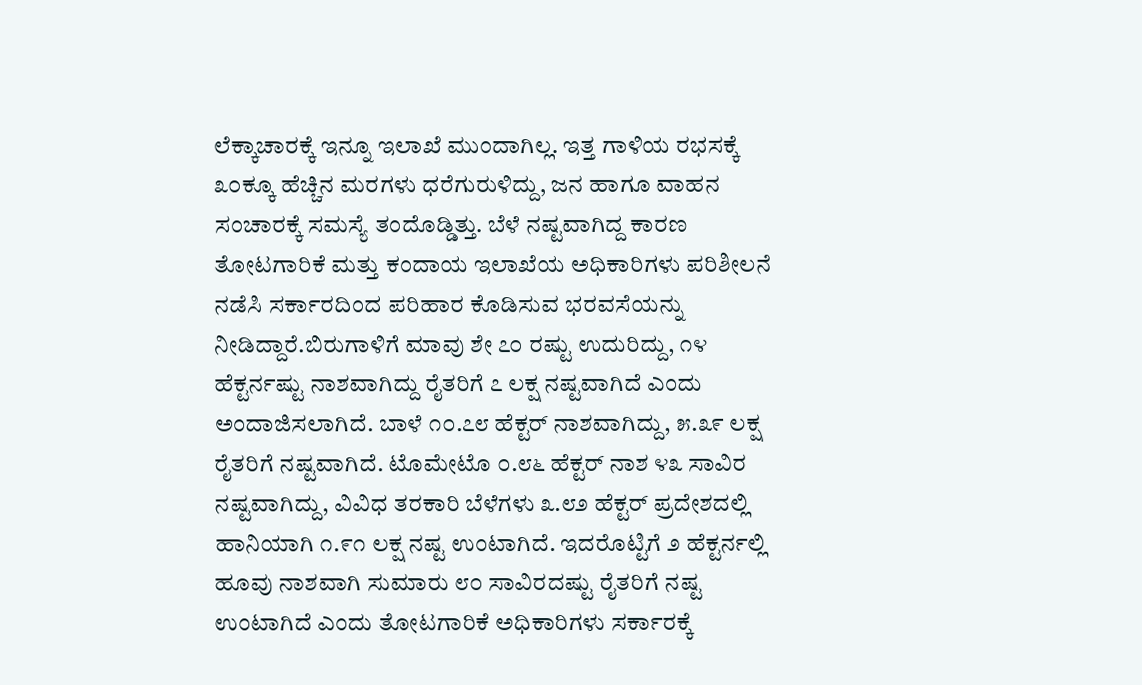ಲೆಕ್ಕಾಚಾರಕ್ಕೆ ಇನ್ನೂ ಇಲಾಖೆ ಮುಂದಾಗಿಲ್ಲ. ಇತ್ತ ಗಾಳಿಯ ರಭಸಕ್ಕೆ ೩೦ಕ್ಕೂ ಹೆಚ್ಚಿನ ಮರಗಳು ಧರೆಗುರುಳಿದ್ದು, ಜನ ಹಾಗೂ ವಾಹನ ಸಂಚಾರಕ್ಕೆ ಸಮಸ್ಯೆ ತಂದೊಡ್ಡಿತ್ತು. ಬೆಳೆ ನಷ್ಟವಾಗಿದ್ದ ಕಾರಣ ತೋಟಗಾರಿಕೆ ಮತ್ತು ಕಂದಾಯ ಇಲಾಖೆಯ ಅಧಿಕಾರಿಗಳು ಪರಿಶೀಲನೆ ನಡೆಸಿ ಸರ್ಕಾರದಿಂದ ಪರಿಹಾರ ಕೊಡಿಸುವ ಭರವಸೆಯನ್ನು ನೀಡಿದ್ದಾರೆ.ಬಿರುಗಾಳಿಗೆ ಮಾವು ಶೇ ೭೦ ರಷ್ಟು ಉದುರಿದ್ದು, ೧೪ ಹೆಕ್ಟರ್ನಷ್ಟು ನಾಶವಾಗಿದ್ದು ರೈತರಿಗೆ ೭ ಲಕ್ಷ ನಷ್ಟವಾಗಿದೆ ಎಂದು ಅಂದಾಜಿಸಲಾಗಿದೆ. ಬಾಳೆ ೧೦.೭೮ ಹೆಕ್ಟರ್ ನಾಶವಾಗಿದ್ದು, ೫.೩೯ ಲಕ್ಷ ರೈತರಿಗೆ ನಷ್ಟವಾಗಿದೆ. ಟೊಮೇಟೊ ೦.೮೬ ಹೆಕ್ಟರ್ ನಾಶ ೪೩ ಸಾವಿರ ನಷ್ಟವಾಗಿದ್ದು, ವಿವಿಧ ತರಕಾರಿ ಬೆಳೆಗಳು ೩.೮೨ ಹೆಕ್ಟರ್ ಪ್ರದೇಶದಲ್ಲಿ ಹಾನಿಯಾಗಿ ೧.೯೧ ಲಕ್ಷ ನಷ್ಟ ಉಂಟಾಗಿದೆ. ಇದರೊಟ್ಟಿಗೆ ೨ ಹೆಕ್ಟರ್ನಲ್ಲಿ ಹೂವು ನಾಶವಾಗಿ ಸುಮಾರು ೮೦ ಸಾವಿರದಷ್ಟು ರೈತರಿಗೆ ನಷ್ಟ ಉಂಟಾಗಿದೆ ಎಂದು ತೋಟಗಾರಿಕೆ ಅಧಿಕಾರಿಗಳು ಸರ್ಕಾರಕ್ಕೆ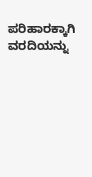ಪರಿಹಾರಕ್ಕಾಗಿ ವರದಿಯನ್ನು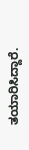ತಯಾರಿಸಿದ್ದಾರೆ.